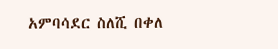አምባሳደር ስለሺ በቀለ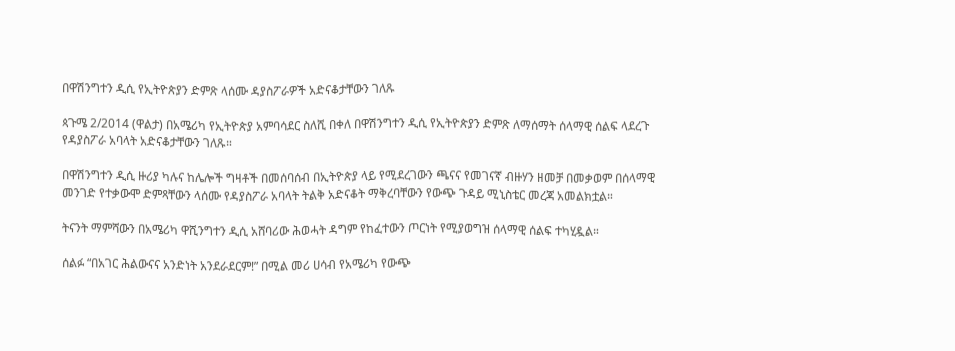በዋሽንግተን ዲሲ የኢትዮጵያን ድምጽ ላሰሙ ዳያስፖራዎች አድናቆታቸውን ገለጹ

ጳጉሜ 2/2014 (ዋልታ) በአሜሪካ የኢትዮጵያ አምባሳደር ስለሺ በቀለ በዋሽንግተን ዲሲ የኢትዮጵያን ድምጽ ለማሰማት ሰላማዊ ሰልፍ ላደረጉ የዳያስፖራ አባላት አድናቆታቸውን ገለጹ።

በዋሽንግተን ዲሲ ዙሪያ ካሉና ከሌሎች ግዛቶች በመሰባሰብ በኢትዮጵያ ላይ የሚደረገውን ጫናና የመገናኛ ብዙሃን ዘመቻ በመቃወም በሰላማዊ መንገድ የተቃውሞ ድምጻቸውን ላሰሙ የዳያስፖራ አባላት ትልቅ አድናቆት ማቅረባቸውን የውጭ ጉዳይ ሚኒስቴር መረጃ አመልክቷል።

ትናንት ማምሻውን በአሜሪካ ዋሺንግተን ዲሲ አሸባሪው ሕወሓት ዳግም የከፈተውን ጦርነት የሚያወግዝ ሰላማዊ ሰልፍ ተካሂዷል።

ሰልፉ “በአገር ሕልውናና አንድነት አንደራደርም!” በሚል መሪ ሀሳብ የአሜሪካ የውጭ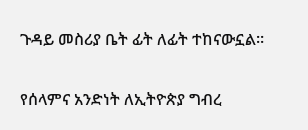ጉዳይ መስሪያ ቤት ፊት ለፊት ተከናውኗል።

የሰላምና አንድነት ለኢትዮጵያ ግብረ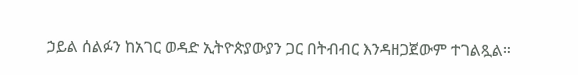ኃይል ሰልፉን ከአገር ወዳድ ኢትዮጵያውያን ጋር በትብብር እንዳዘጋጀውም ተገልጿል።